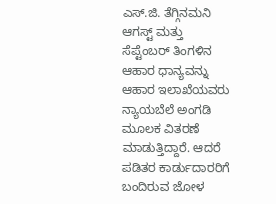ಎಸ್.ಜಿ. ತೆಗ್ಗಿನಮನಿ
ಆಗಸ್ಟ್ ಮತ್ತು ಸೆಪ್ಟೆಂಬರ್ ತಿಂಗಳಿನ ಆಹಾರ ಧಾನ್ಯವನ್ನು ಆಹಾರ ಇಲಾಖೆಯವರು ನ್ಯಾಯಬೆಲೆ ಅಂಗಡಿ ಮೂಲಕ ವಿತರಣೆ ಮಾಡುತ್ತಿದ್ದಾರೆ. ಆದರೆ ಪಡಿತರ ಕಾರ್ಡುದಾರರಿಗೆ ಬಂದಿರುವ ಜೋಳ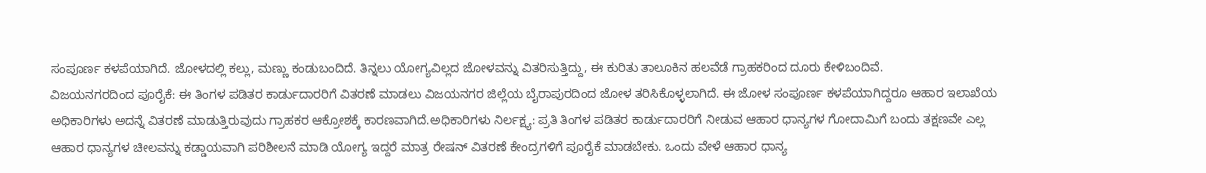ಸಂಪೂರ್ಣ ಕಳಪೆಯಾಗಿದೆ. ಜೋಳದಲ್ಲಿ ಕಲ್ಲು, ಮಣ್ಣು ಕಂಡುಬಂದಿದೆ. ತಿನ್ನಲು ಯೋಗ್ಯವಿಲ್ಲದ ಜೋಳವನ್ನು ವಿತರಿಸುತ್ತಿದ್ದು, ಈ ಕುರಿತು ತಾಲೂಕಿನ ಹಲವೆಡೆ ಗ್ರಾಹಕರಿಂದ ದೂರು ಕೇಳಿಬಂದಿವೆ.
ವಿಜಯನಗರದಿಂದ ಪೂರೈಕೆ: ಈ ತಿಂಗಳ ಪಡಿತರ ಕಾರ್ಡುದಾರರಿಗೆ ವಿತರಣೆ ಮಾಡಲು ವಿಜಯನಗರ ಜಿಲ್ಲೆಯ ಬೈರಾಪುರದಿಂದ ಜೋಳ ತರಿಸಿಕೊಳ್ಳಲಾಗಿದೆ. ಈ ಜೋಳ ಸಂಪೂರ್ಣ ಕಳಪೆಯಾಗಿದ್ದರೂ ಆಹಾರ ಇಲಾಖೆಯ ಅಧಿಕಾರಿಗಳು ಅದನ್ನೆ ವಿತರಣೆ ಮಾಡುತ್ತಿರುವುದು ಗ್ರಾಹಕರ ಆಕ್ರೋಶಕ್ಕೆ ಕಾರಣವಾಗಿದೆ.ಅಧಿಕಾರಿಗಳು ನಿರ್ಲಕ್ಷ್ಯ: ಪ್ರತಿ ತಿಂಗಳ ಪಡಿತರ ಕಾರ್ಡುದಾರರಿಗೆ ನೀಡುವ ಆಹಾರ ಧಾನ್ಯಗಳ ಗೋದಾಮಿಗೆ ಬಂದು ತಕ್ಷಣವೇ ಎಲ್ಲ ಆಹಾರ ಧಾನ್ಯಗಳ ಚೀಲವನ್ನು ಕಡ್ಡಾಯವಾಗಿ ಪರಿಶೀಲನೆ ಮಾಡಿ ಯೋಗ್ಯ ಇದ್ದರೆ ಮಾತ್ರ ರೇಷನ್ ವಿತರಣೆ ಕೇಂದ್ರಗಳಿಗೆ ಪೂರೈಕೆ ಮಾಡಬೇಕು. ಒಂದು ವೇಳೆ ಆಹಾರ ಧಾನ್ಯ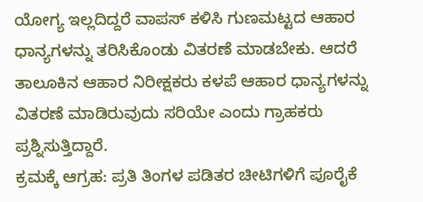ಯೋಗ್ಯ ಇಲ್ಲದಿದ್ದರೆ ವಾಪಸ್ ಕಳಿಸಿ ಗುಣಮಟ್ಟದ ಆಹಾರ ಧಾನ್ಯಗಳನ್ನು ತರಿಸಿಕೊಂಡು ವಿತರಣೆ ಮಾಡಬೇಕು. ಆದರೆ ತಾಲೂಕಿನ ಆಹಾರ ನಿರೀಕ್ಷಕರು ಕಳಪೆ ಆಹಾರ ಧಾನ್ಯಗಳನ್ನು ವಿತರಣೆ ಮಾಡಿರುವುದು ಸರಿಯೇ ಎಂದು ಗ್ರಾಹಕರು ಪ್ರಶ್ನಿಸುತ್ತಿದ್ದಾರೆ.
ಕ್ರಮಕ್ಕೆ ಆಗ್ರಹ: ಪ್ರತಿ ತಿಂಗಳ ಪಡಿತರ ಚೀಟಿಗಳಿಗೆ ಪೂರೈಕೆ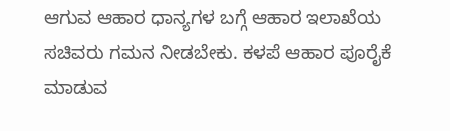ಆಗುವ ಆಹಾರ ಧಾನ್ಯಗಳ ಬಗ್ಗೆ ಆಹಾರ ಇಲಾಖೆಯ ಸಚಿವರು ಗಮನ ನೀಡಬೇಕು. ಕಳಪೆ ಆಹಾರ ಪೂರೈಕೆ ಮಾಡುವ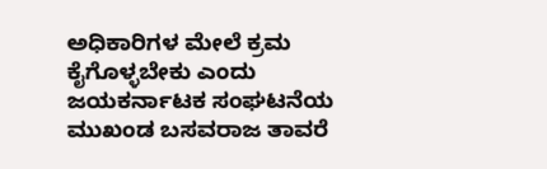ಅಧಿಕಾರಿಗಳ ಮೇಲೆ ಕ್ರಮ ಕೈಗೊಳ್ಳಬೇಕು ಎಂದು ಜಯಕರ್ನಾಟಕ ಸಂಘಟನೆಯ ಮುಖಂಡ ಬಸವರಾಜ ತಾವರೆ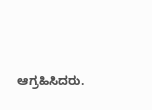ಆಗ್ರಹಿಸಿದರು.